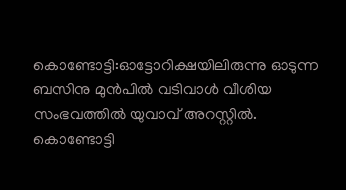കൊണ്ടോട്ടി:ഓട്ടോറിക്ഷയിലിരുന്നു ഓടുന്ന ബസിനു മുൻപിൽ വടിവാൾ വീശിയ സംഭവത്തിൽ യുവാവ് അറസ്റ്റിൽ. കൊണ്ടോട്ടി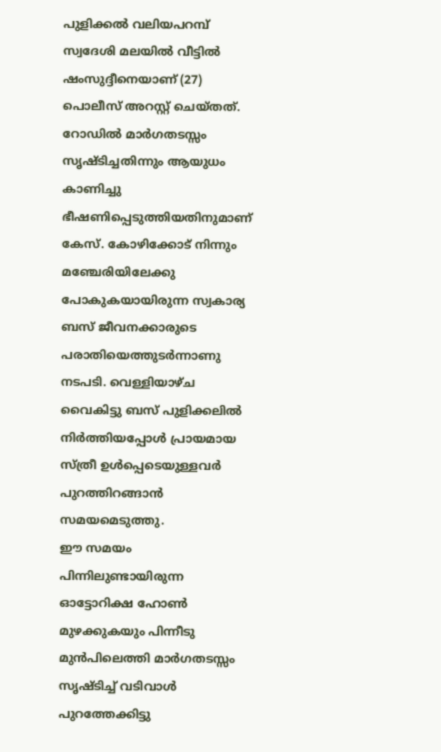പുളിക്കൽ വലിയപറമ്പ് സ്വദേശി മലയിൽ വീട്ടിൽ ഷംസുദ്ദീനെയാണ് (27) പൊലീസ് അറസ്റ്റ് ചെയ്തത്. റോഡിൽ മാർഗതടസ്സം സൃഷ്ടിച്ചതിന്നും ആയുധം കാണിച്ചു ഭീഷണിപ്പെടുത്തിയതിനുമാണ് കേസ്. കോഴിക്കോട് നിന്നും മഞ്ചേരിയിലേക്കു പോകുകയായിരുന്ന സ്വകാര്യ ബസ് ജീവനക്കാരുടെ പരാതിയെത്തുടർന്നാണു നടപടി. വെള്ളിയാഴ്ച വൈകിട്ടു ബസ് പുളിക്കലിൽ നിർത്തിയപ്പോൾ പ്രായമായ സ്ത്രീ ഉൾപ്പെടെയുള്ളവർ പുറത്തിറങ്ങാൻ സമയമെടുത്തു.
ഈ സമയം പിന്നിലുണ്ടായിരുന്ന ഓട്ടോറിക്ഷ ഹോൺ മുഴക്കുകയും പിന്നീടു മുൻപിലെത്തി മാർഗതടസ്സം സൃഷ്ടിച്ച് വടിവാൾ പുറത്തേക്കിട്ടു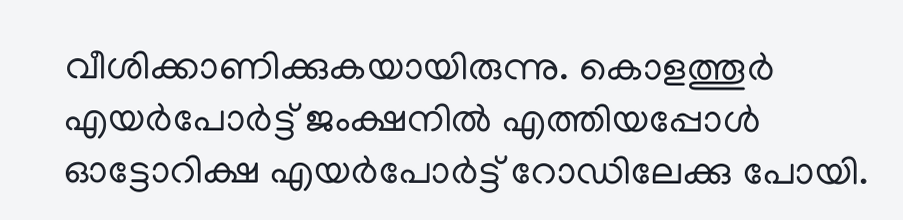വീശിക്കാണിക്കുകയായിരുന്നു. കൊളത്തൂർ എയർപോർട്ട് ജംക്ഷനിൽ എത്തിയപ്പോൾ ഓട്ടോറിക്ഷ എയർപോർട്ട് റോഡിലേക്കു പോയി.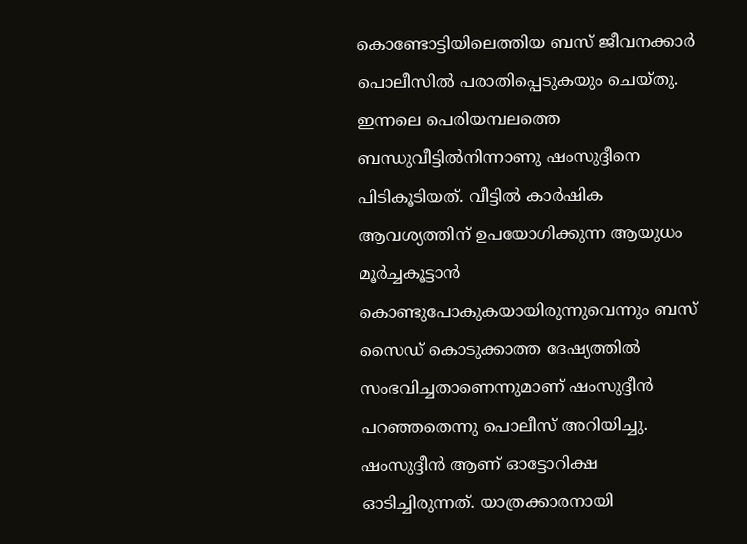കൊണ്ടോട്ടിയിലെത്തിയ ബസ് ജീവനക്കാർ പൊലീസിൽ പരാതിപ്പെടുകയും ചെയ്തു.
ഇന്നലെ പെരിയമ്പലത്തെ ബന്ധുവീട്ടിൽനിന്നാണു ഷംസുദ്ദീനെ പിടികൂടിയത്. വീട്ടിൽ കാർഷിക ആവശ്യത്തിന് ഉപയോഗിക്കുന്ന ആയുധം മൂർച്ചകൂട്ടാൻ കൊണ്ടുപോകുകയായിരുന്നുവെന്നും ബസ് സൈഡ് കൊടുക്കാത്ത ദേഷ്യത്തിൽ സംഭവിച്ചതാണെന്നുമാണ് ഷംസുദ്ദീൻ പറഞ്ഞതെന്നു പൊലീസ് അറിയിച്ചു. ഷംസുദ്ദീൻ ആണ് ഓട്ടോറിക്ഷ ഓടിച്ചിരുന്നത്. യാത്രക്കാരനായി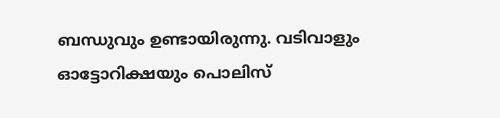ബന്ധുവും ഉണ്ടായിരുന്നു. വടിവാളും ഓട്ടോറിക്ഷയും പൊലിസ്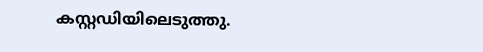കസ്റ്റഡിയിലെടുത്തു.